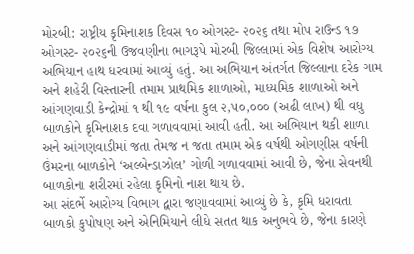મોરબી: રાષ્ટ્રીય કૃમિનાશક દિવસ ૧૦ ઓગસ્ટ- ૨૦૨૬ તથા મોપ રાઉન્ડ ૧૭ ઓગસ્ટ- ૨૦૨૬ની ઉજવણીના ભાગરૂપે મોરબી જિલ્લામાં એક વિશેષ આરોગ્ય અભિયાન હાથ ધરવામાં આવ્યું હતું. આ અભિયાન અંતર્ગત જિલ્લાના દરેક ગામ અને શહેરી વિસ્તારની તમામ પ્રાથમિક શાળાઓ, માધ્યમિક શાળાઓ અને આંગણવાડી કેન્દ્રોમાં ૧ થી ૧૯ વર્ષના કુલ ૨,૫૦,૦૦૦ (અઢી લાખ) થી વધુ બાળકોને કૃમિનાશક દવા ગળાવવામાં આવી હતી. આ અભિયાન થકી શાળા અને આંગણવાડીમાં જતા તેમજ ન જતા તમામ એક વર્ષથી ઓગણીસ વર્ષની ઉંમરના બાળકોને ‘અલ્બેન્ડાઝોલ’ ગોળી ગળાવવામાં આવી છે, જેના સેવનથી બાળકોના શરીરમાં રહેલા કૃમિનો નાશ થાય છે.
આ સંદર્ભે આરોગ્ય વિભાગ દ્વારા જણાવવામાં આવ્યું છે કે, કૃમિ ધરાવતા બાળકો કુપોષણ અને એનિમિયાને લીધે સતત થાક અનુભવે છે, જેના કારણે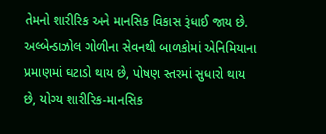તેમનો શારીરિક અને માનસિક વિકાસ રૂંધાઈ જાય છે. અલ્બેન્ડાઝોલ ગોળીના સેવનથી બાળકોમાં એનિમિયાના પ્રમાણમાં ઘટાડો થાય છે, પોષણ સ્તરમાં સુધારો થાય છે, યોગ્ય શારીરિક-માનસિક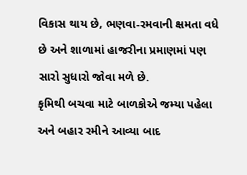વિકાસ થાય છે, ભણવા-રમવાની ક્ષમતા વધે છે અને શાળામાં હાજરીના પ્રમાણમાં પણ સારો સુધારો જોવા મળે છે.
કૃમિથી બચવા માટે બાળકોએ જમ્યા પહેલા અને બહાર રમીને આવ્યા બાદ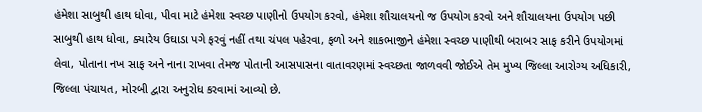હંમેશા સાબુથી હાથ ધોવા, પીવા માટે હંમેશા સ્વચ્છ પાણીનો ઉપયોગ કરવો, હંમેશા શૌચાલયનો જ ઉપયોગ કરવો અને શૌચાલયના ઉપયોગ પછી સાબુથી હાથ ધોવા, ક્યારેય ઉઘાડા પગે ફરવું નહીં તથા ચંપલ પહેરવા, ફળો અને શાકભાજીને હંમેશા સ્વચ્છ પાણીથી બરાબર સાફ કરીને ઉપયોગમાં લેવા, પોતાના નખ સાફ અને નાના રાખવા તેમજ પોતાની આસપાસના વાતાવરણમાં સ્વચ્છતા જાળવવી જોઈએ તેમ મુખ્ય જિલ્લા આરોગ્ય અધિકારી, જિલ્લા પંચાયત, મોરબી દ્વારા અનુરોધ કરવામાં આવ્યો છે.